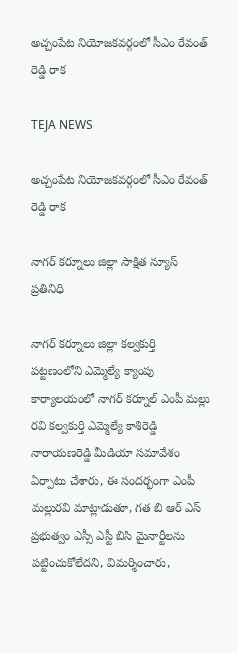అచ్చంపేట నియోజకవర్గంలో సీఎం రేవంత్ రెడ్డి రాక

TEJA NEWS

అచ్చంపేట నియోజకవర్గంలో సీఎం రేవంత్ రెడ్డి రాక

నాగర్ కర్నూలు జిల్లా సాక్షిత న్యూస్ ప్రతినిధి

నాగర్ కర్నూలు జిల్లా కల్వకుర్తి పట్టణంలోని ఎమ్మెల్యే క్యాంపు కార్యాలయంలో నాగర్ కర్నూల్ ఎంపీ మల్లు రవి కల్వకుర్తి ఎమ్మెల్యే కాశిరెడ్డి నారాయణరెడ్డి మీడియా సమావేశం ఏర్పాటు చేశారు, ఈ సందర్భంగా ఎంపీ మల్లురవి మాట్లాడుతూ, గత బి ఆర్ ఎస్ ప్రభుత్వం ఎస్సీ ఎస్టీ బిసి మైనార్టీలను పట్టించుకోలేదని, విమర్శించారు,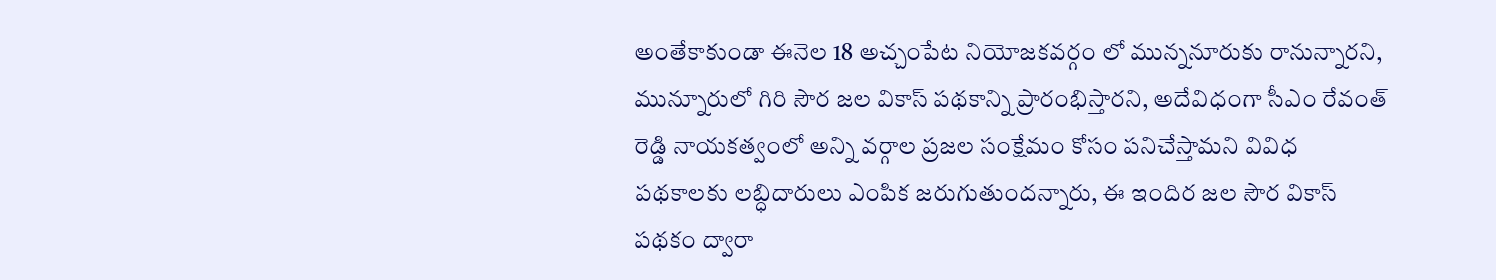అంతేకాకుండా ఈనెల 18 అచ్చంపేట నియోజకవర్గం లో మున్ననూరుకు రానున్నారని, మున్నూరులో గిరి సౌర జల వికాస్ పథకాన్ని ప్రారంభిస్తారని, అదేవిధంగా సీఎం రేవంత్ రెడ్డి నాయకత్వంలో అన్ని వర్గాల ప్రజల సంక్షేమం కోసం పనిచేస్తామని వివిధ పథకాలకు లబ్ధిదారులు ఎంపిక జరుగుతుందన్నారు, ఈ ఇందిర జల సౌర వికాస్ పథకం ద్వారా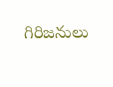గిరిజనులు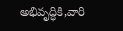అభివృద్ధికి,వారి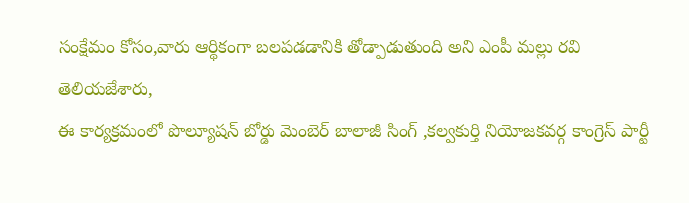సంక్షేమం కోసం,వారు ఆర్థికంగా బలపడడానికి తోడ్పాడుతుంది అని ఎంపీ మల్లు రవి తెలియజేశారు,
ఈ కార్యక్రమంలో పొల్యూషన్ బోర్డు మెంబెర్ బాలాజీ సింగ్ ,కల్వకుర్తి నియోజకవర్గ కాంగ్రెస్ పార్టీ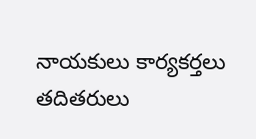నాయకులు కార్యకర్తలు తదితరులు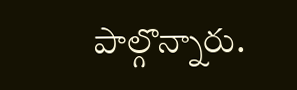పాల్గొన్నారు.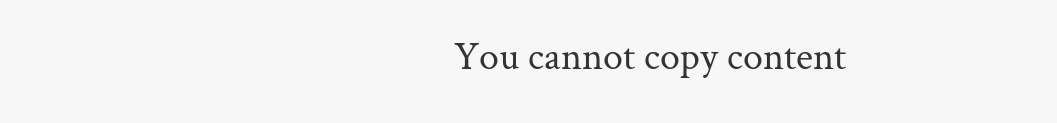You cannot copy content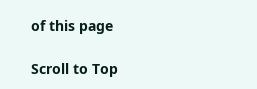of this page

Scroll to Top